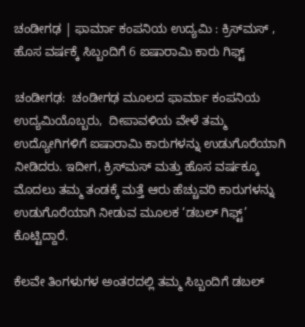ಚಂಡೀಗಢ | ಫಾರ್ಮಾ ಕಂಪನಿಯ ಉದ್ಯಮಿ : ಕ್ರಿಸ್‌ಮಸ್ , ಹೊಸ ವರ್ಷಕ್ಕೆ ಸಿಬ್ಬಂದಿಗೆ 6 ಐಷಾರಾಮಿ ಕಾರು ಗಿಫ್ಟ್

ಚಂಡೀಗಢ:  ಚಂಡೀಗಢ ಮೂಲದ ಫಾರ್ಮಾ ಕಂಪನಿಯ ಉದ್ಯಮಿಯೊಬ್ಬರು,  ದೀಪಾವಳಿಯ ವೇಳೆ ತಮ್ಮ ಉದ್ಯೋಗಿಗಳಿಗೆ ಐಷಾರಾಮಿ ಕಾರುಗಳನ್ನು ಉಡುಗೊರೆಯಾಗಿ ನೀಡಿದರು. ಇದೀಗ, ಕ್ರಿಸ್‌ಮಸ್ ಮತ್ತು ಹೊಸ ವರ್ಷಕ್ಕೂ ಮೊದಲು ತಮ್ಮ ತಂಡಕ್ಕೆ ಮತ್ತೆ ಆರು ಹೆಚ್ಚುವರಿ ಕಾರುಗಳನ್ನು ಉಡುಗೊರೆಯಾಗಿ ನೀಡುವ ಮೂಲಕ ‘ಡಬಲ್ ಗಿಫ್ಟ್’ ಕೊಟ್ಟಿದ್ದಾರೆ.

ಕೆಲವೇ ತಿಂಗಳುಗಳ ಅಂತರದಲ್ಲಿ ತಮ್ಮ ಸಿಬ್ಬಂದಿಗೆ ಡಬಲ್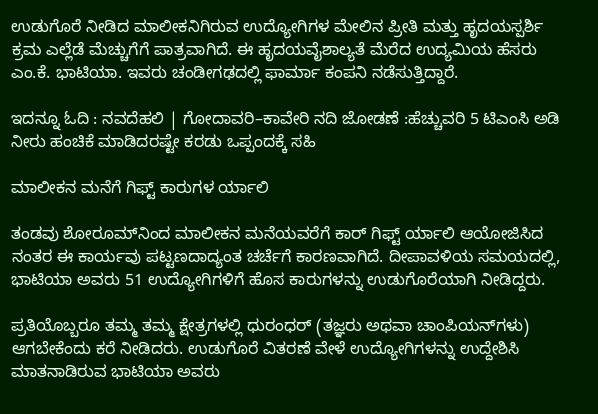ಉಡುಗೊರೆ ನೀಡಿದ ಮಾಲೀಕನಿಗಿರುವ ಉದ್ಯೋಗಿಗಳ ಮೇಲಿನ ಪ್ರೀತಿ ಮತ್ತು ಹೃದಯಸ್ಪರ್ಶಿ ಕ್ರಮ ಎಲ್ಲೆಡೆ ಮೆಚ್ಚುಗೆಗೆ ಪಾತ್ರವಾಗಿದೆ. ಈ ಹೃದಯವೈಶಾಲ್ಯತೆ ಮೆರೆದ ಉದ್ಯಮಿಯ ಹೆಸರು ಎಂ.ಕೆ. ಭಾಟಿಯಾ. ಇವರು ಚಂಡೀಗಢದಲ್ಲಿ ಫಾರ್ಮಾ ಕಂಪನಿ ನಡೆಸುತ್ತಿದ್ದಾರೆ.

ಇದನ್ನೂ ಓದಿ : ನವದೆಹಲಿ | ಗೋದಾವರಿ–ಕಾವೇರಿ ನದಿ ಜೋಡಣೆ :ಹೆಚ್ಚುವರಿ 5 ಟಿಎಂಸಿ ಅಡಿ ನೀರು ಹಂಚಿಕೆ ಮಾಡಿದರಷ್ಟೇ ಕರಡು ಒಪ್ಪಂದಕ್ಕೆ ಸಹಿ

ಮಾಲೀಕನ ಮನೆಗೆ ಗಿಫ್ಟ್ ಕಾರುಗಳ ರ್ಯಾಲಿ

ತಂಡವು ಶೋರೂಮ್‌ನಿಂದ ಮಾಲೀಕನ ಮನೆಯವರೆಗೆ ಕಾರ್ ಗಿಫ್ಟ್ ರ್ಯಾಲಿ ಆಯೋಜಿಸಿದ ನಂತರ ಈ ಕಾರ್ಯವು ಪಟ್ಟಣದಾದ್ಯಂತ ಚರ್ಚೆಗೆ ಕಾರಣವಾಗಿದೆ. ದೀಪಾವಳಿಯ ಸಮಯದಲ್ಲಿ, ಭಾಟಿಯಾ ಅವರು 51 ಉದ್ಯೋಗಿಗಳಿಗೆ ಹೊಸ ಕಾರುಗಳನ್ನು ಉಡುಗೊರೆಯಾಗಿ ನೀಡಿದ್ದರು.

ಪ್ರತಿಯೊಬ್ಬರೂ ತಮ್ಮ ತಮ್ಮ ಕ್ಷೇತ್ರಗಳಲ್ಲಿ ಧುರಂಧರ್ (ತಜ್ಞರು ಅಥವಾ ಚಾಂಪಿಯನ್‌ಗಳು) ಆಗಬೇಕೆಂದು ಕರೆ ನೀಡಿದರು. ಉಡುಗೊರೆ ವಿತರಣೆ ವೇಳೆ ಉದ್ಯೋಗಿಗಳನ್ನು ಉದ್ದೇಶಿಸಿ ಮಾತನಾಡಿರುವ ಭಾಟಿಯಾ ಅವರು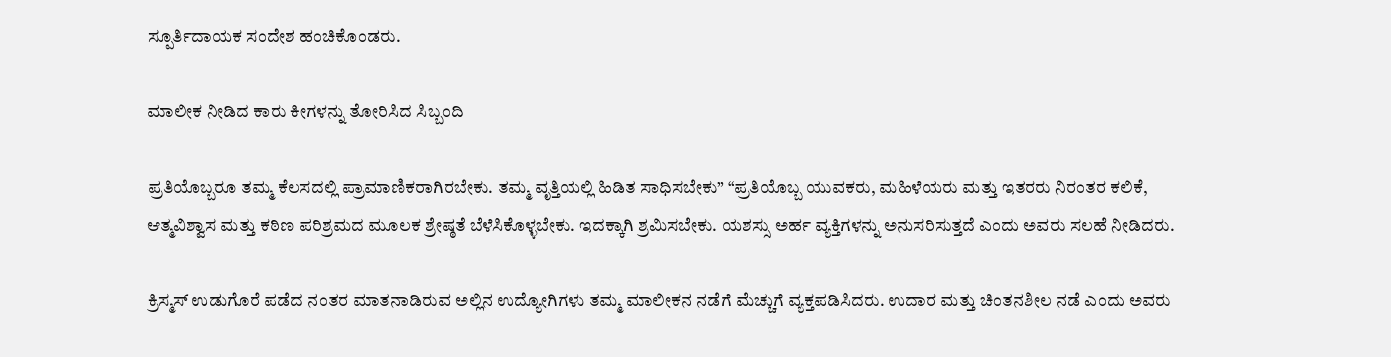ಸ್ಪೂರ್ತಿದಾಯಕ ಸಂದೇಶ ಹಂಚಿಕೊಂಡರು.

ಮಾಲೀಕ ನೀಡಿದ ಕಾರು ಕೀಗಳನ್ನು ತೋರಿಸಿದ ಸಿಬ್ಬಂದಿ

ಪ್ರತಿಯೊಬ್ಬರೂ ತಮ್ಮ ಕೆಲಸದಲ್ಲಿ ಪ್ರಾಮಾಣಿಕರಾಗಿರಬೇಕು. ತಮ್ಮ ವೃತ್ತಿಯಲ್ಲಿ ಹಿಡಿತ ಸಾಧಿಸಬೇಕು” “ಪ್ರತಿಯೊಬ್ಬ ಯುವಕರು, ಮಹಿಳೆಯರು ಮತ್ತು ಇತರರು ನಿರಂತರ ಕಲಿಕೆ, ಆತ್ಮವಿಶ್ವಾಸ ಮತ್ತು ಕಠಿಣ ಪರಿಶ್ರಮದ ಮೂಲಕ ಶ್ರೇಷ್ಠತೆ ಬೆಳೆಸಿಕೊಳ್ಳಬೇಕು. ಇದಕ್ಕಾಗಿ ಶ್ರಮಿಸಬೇಕು. ಯಶಸ್ಸು ಅರ್ಹ ವ್ಯಕ್ತಿಗಳನ್ನು ಅನುಸರಿಸುತ್ತದೆ ಎಂದು ಅವರು ಸಲಹೆ ನೀಡಿದರು.

ಕ್ರಿಸ್ಮಸ್ ಉಡುಗೊರೆ ಪಡೆದ ನಂತರ ಮಾತನಾಡಿರುವ ಅಲ್ಲಿನ ಉದ್ಯೋಗಿಗಳು ತಮ್ಮ ಮಾಲೀಕನ ನಡೆಗೆ ಮೆಚ್ಚುಗೆ ವ್ಯಕ್ತಪಡಿಸಿದರು. ಉದಾರ ಮತ್ತು ಚಿಂತನಶೀಲ ನಡೆ ಎಂದು ಅವರು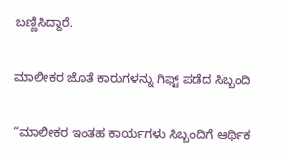ಬಣ್ಣಿಸಿದ್ದಾರೆ.

ಮಾಲೀಕರ ಜೊತೆ ಕಾರುಗಳನ್ನು ಗಿಫ್ಟ್ ಪಡೆದ ಸಿಬ್ಬಂದಿ

“ಮಾಲೀಕರ ಇಂತಹ ಕಾರ್ಯಗಳು ಸಿಬ್ಬಂದಿಗೆ ಆರ್ಥಿಕ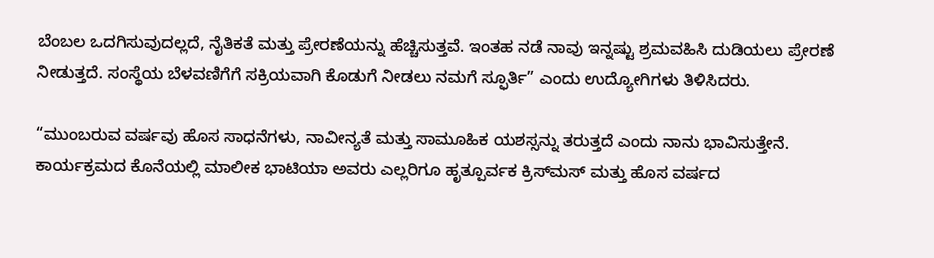ಬೆಂಬಲ ಒದಗಿಸುವುದಲ್ಲದೆ, ನೈತಿಕತೆ ಮತ್ತು ಪ್ರೇರಣೆಯನ್ನು ಹೆಚ್ಚಿಸುತ್ತವೆ. ಇಂತಹ ನಡೆ ನಾವು ಇನ್ನಷ್ಟು ಶ್ರಮವಹಿಸಿ ದುಡಿಯಲು ಪ್ರೇರಣೆ ನೀಡುತ್ತದೆ. ಸಂಸ್ಥೆಯ ಬೆಳವಣಿಗೆಗೆ ಸಕ್ರಿಯವಾಗಿ ಕೊಡುಗೆ ನೀಡಲು ನಮಗೆ ಸ್ಫೂರ್ತಿ” ಎಂದು ಉದ್ಯೋಗಿಗಳು ತಿಳಿಸಿದರು.

“ಮುಂಬರುವ ವರ್ಷವು ಹೊಸ ಸಾಧನೆಗಳು, ನಾವೀನ್ಯತೆ ಮತ್ತು ಸಾಮೂಹಿಕ ಯಶಸ್ಸನ್ನು ತರುತ್ತದೆ ಎಂದು ನಾನು ಭಾವಿಸುತ್ತೇನೆ. ಕಾರ್ಯಕ್ರಮದ ಕೊನೆಯಲ್ಲಿ ಮಾಲೀಕ ಭಾಟಿಯಾ ಅವರು ಎಲ್ಲರಿಗೂ ಹೃತ್ಪೂರ್ವಕ ಕ್ರಿಸ್‌ಮಸ್ ಮತ್ತು ಹೊಸ ವರ್ಷದ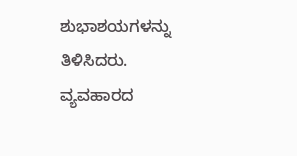ಶುಭಾಶಯಗಳನ್ನು ತಿಳಿಸಿದರು.  ವ್ಯವಹಾರದ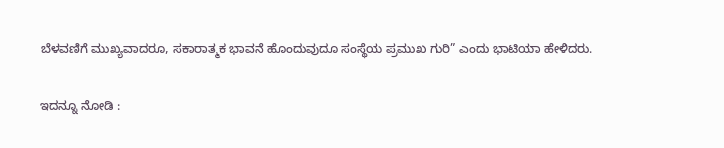ಬೆಳವಣಿಗೆ ಮುಖ್ಯವಾದರೂ, ಸಕಾರಾತ್ಮಕ ಭಾವನೆ ಹೊಂದುವುದೂ ಸಂಸ್ಥೆಯ ಪ್ರಮುಖ ಗುರಿ” ಎಂದು ಭಾಟಿಯಾ ಹೇಳಿದರು.

ಇದನ್ನೂ ನೋಡಿ :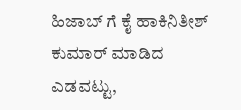ಹಿಜಾಬ್ ಗೆ ಕೈ ಹಾಕಿನಿತೀಶ್ ಕುಮಾರ್ ಮಾಡಿದ ಎಡವಟ್ಟು,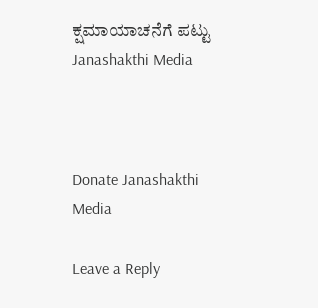ಕ್ಷಮಾಯಾಚನೆಗೆ ಪಟ್ಟು Janashakthi Media



Donate Janashakthi Media

Leave a Reply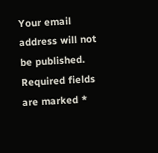Your email address will not be published. Required fields are marked *